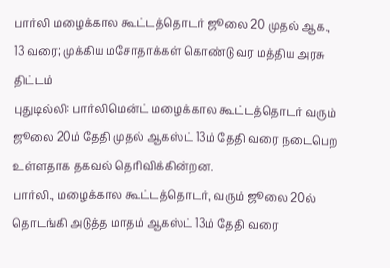பார்லி மழைக்கால கூட்டத்தொடர் ஜூலை 20 முதல் ஆக., 13 வரை; முக்கிய மசோதாக்கள் கொண்டு வர மத்திய அரசு திட்டம்
புதுடில்லி: பார்லிமென்ட் மழைக்கால கூட்டத்தொடர் வரும் ஜூலை 20ம் தேதி முதல் ஆகஸ்ட் 13ம் தேதி வரை நடைபெற உள்ளதாக தகவல் தெரிவிக்கின்றன.
பார்லி., மழைக்கால கூட்டத்தொடர், வரும் ஜூலை 20ல் தொடங்கி அடுத்த மாதம் ஆகஸ்ட் 13ம் தேதி வரை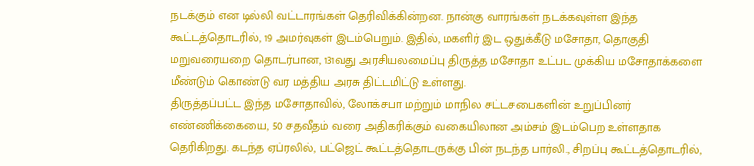நடக்கும் என டில்லி வட்டாரங்கள் தெரிவிக்கின்றன. நான்கு வாரங்கள் நடக்கவுள்ள இந்த கூட்டத்தொடரில், 19 அமர்வுகள் இடம்பெறும். இதில், மகளிர் இட ஒதுக்கீடு மசோதா, தொகுதி மறுவரையறை தொடர்பான, 131வது அரசியலமைப்பு திருத்த மசோதா உட்பட முக்கிய மசோதாக்களை மீண்டும் கொண்டு வர மத்திய அரசு திட்டமிட்டு உள்ளது.
திருத்தப்பட்ட இந்த மசோதாவில், லோக்சபா மற்றும் மாநில சட்டசபைகளின் உறுப்பினர் எண்ணிக்கையை, 50 சதவீதம் வரை அதிகரிக்கும் வகையிலான அம்சம் இடம்பெற உள்ளதாக தெரிகிறது. கடந்த ஏப்ரலில், பட்ஜெட் கூட்டத்தொடருக்கு பின் நடந்த பார்லி., சிறப்பு கூட்டத்தொடரில்,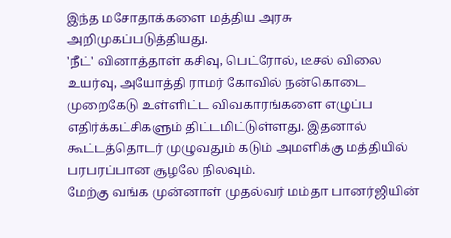இந்த மசோதாக்களை மத்திய அரசு அறிமுகப்படுத்தியது.
'நீட்' வினாத்தாள் கசிவு, பெட்ரோல், டீசல் விலை உயர்வு, அயோத்தி ராமர் கோவில் நன்கொடை முறைகேடு உள்ளிட்ட விவகாரங்களை எழுப்ப எதிர்க்கட்சிகளும் திட்டமிட்டுள்ளது. இதனால் கூட்டத்தொடர் முழுவதும் கடும் அமளிக்கு மத்தியில் பரபரப்பான சூழலே நிலவும்.
மேற்கு வங்க முன்னாள் முதல்வர் மம்தா பானர்ஜியின்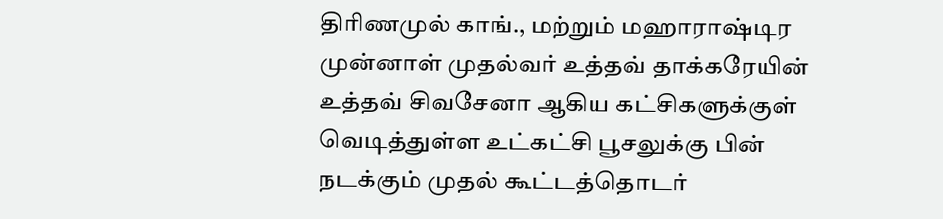திரிணமுல் காங்., மற்றும் மஹாராஷ்டிர முன்னாள் முதல்வர் உத்தவ் தாக்கரேயின் உத்தவ் சிவசேனா ஆகிய கட்சிகளுக்குள் வெடித்துள்ள உட்கட்சி பூசலுக்கு பின் நடக்கும் முதல் கூட்டத்தொடர்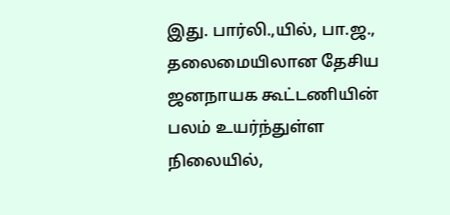இது. பார்லி.,யில், பா.ஜ., தலைமையிலான தேசிய ஜனநாயக கூட்டணியின் பலம் உயர்ந்துள்ள நிலையில்,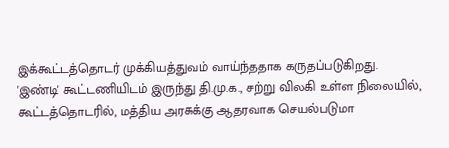இக்கூட்டத்தொடர் முக்கியத்துவம் வாய்ந்ததாக கருதப்படுகிறது.
'இண்டி' கூட்டணியிடம் இருந்து தி.மு.க., சற்று விலகி உள்ள நிலையில், கூட்டத்தொடரில், மத்திய அரசுக்கு ஆதரவாக செயல்படுமா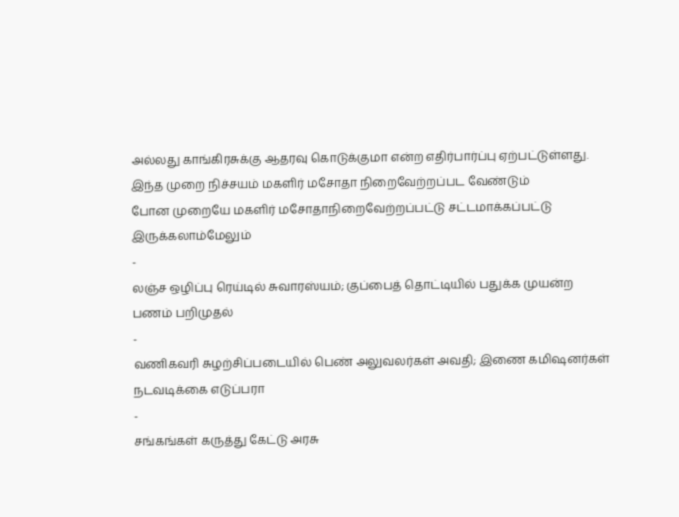அல்லது காங்கிரசுக்கு ஆதரவு கொடுக்குமா என்ற எதிர்பார்ப்பு ஏற்பட்டுள்ளது.
இந்த முறை நிச்சயம் மகளிர் மசோதா நிறைவேற்றப்பட வேண்டும்
போன முறையே மகளிர் மசோதாநிறைவேற்றப்பட்டு சட்டமாக்கப்பட்டு இருக்கலாம்மேலும்
-
லஞ்ச ஒழிப்பு ரெய்டில் சுவாரஸ்யம்; குப்பைத் தொட்டியில் பதுக்க முயன்ற பணம் பறிமுதல்
-
வணிகவரி சுழற்சிப்படையில் பெண் அலுவலர்கள் அவதி; இணை கமிஷனர்கள் நடவடிக்கை எடுப்பரா
-
சங்கங்கள் கருத்து கேட்டு அரசு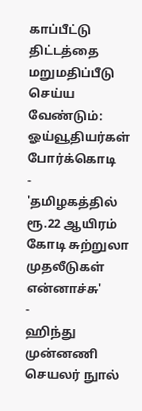காப்பீட்டு திட்டத்தை மறுமதிப்பீடு செய்ய வேண்டும்: ஓய்வூதியர்கள் போர்க்கொடி
-
'தமிழகத்தில் ரூ.22 ஆயிரம் கோடி சுற்றுலா முதலீடுகள் என்னாச்சு'
-
ஹிந்து முன்னணி செயலர் நுால்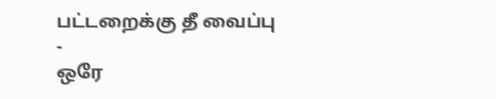பட்டறைக்கு தீ வைப்பு
-
ஒரே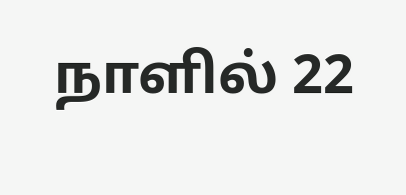நாளில் 22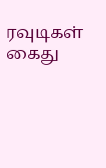ரவுடிகள் கைது